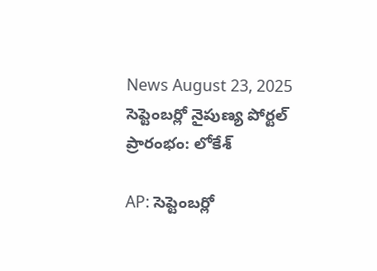News August 23, 2025
సెప్టెంబర్లో నైపుణ్య పోర్టల్ ప్రారంభం: లోకేశ్

AP: సెప్టెంబర్లో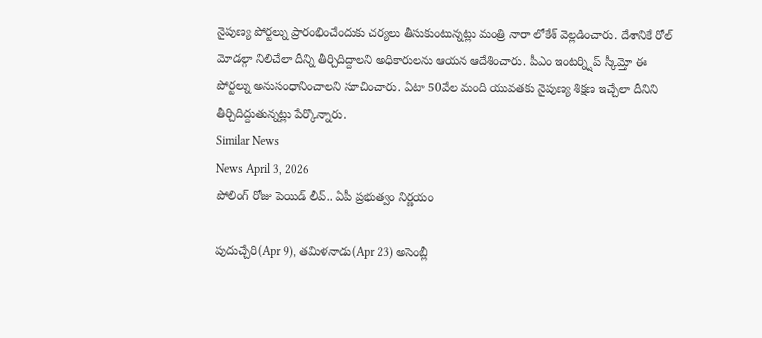నైపుణ్య పోర్టల్ను ప్రారంభించేందుకు చర్యలు తీసుకుంటున్నట్లు మంత్రి నారా లోకేశ్ వెల్లడించారు. దేశానికే రోల్ మోడల్గా నిలిచేలా దీన్ని తీర్చిదిద్దాలని అధికారులను ఆయన ఆదేశించారు. పీఎం ఇంటర్న్షిప్ స్కీమ్తో ఈ పోర్టల్ను అనుసంధానించాలని సూచించారు. ఏటా 50వేల మంది యువతకు నైపుణ్య శిక్షణ ఇచ్చేలా దీనిని తీర్చిదిద్దుతున్నట్లు పేర్కొన్నారు.
Similar News
News April 3, 2026
పోలింగ్ రోజు పెయిడ్ లీవ్.. ఏపీ ప్రభుత్వం నిర్ణయం

పుదుచ్చేరి(Apr 9), తమిళనాడు(Apr 23) అసెంబ్లీ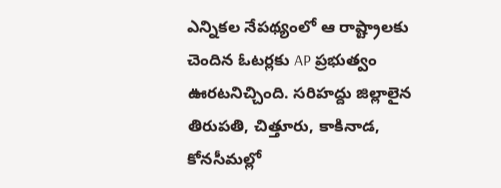ఎన్నికల నేపథ్యంలో ఆ రాష్ట్రాలకు చెందిన ఓటర్లకు AP ప్రభుత్వం ఊరటనిచ్చింది. సరిహద్దు జిల్లాలైన తిరుపతి, చిత్తూరు, కాకినాడ, కోనసీమల్లో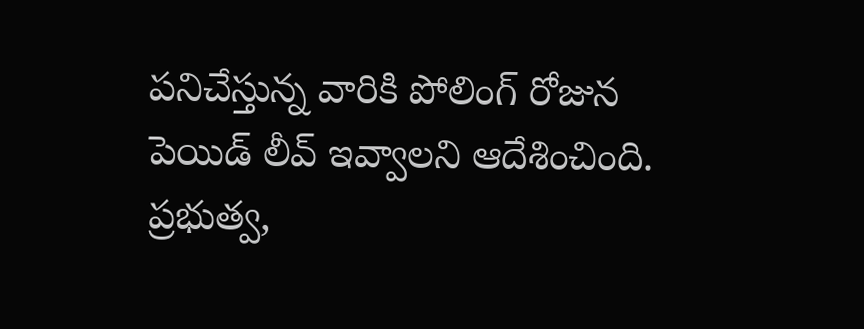పనిచేస్తున్న వారికి పోలింగ్ రోజున పెయిడ్ లీవ్ ఇవ్వాలని ఆదేశించింది. ప్రభుత్వ,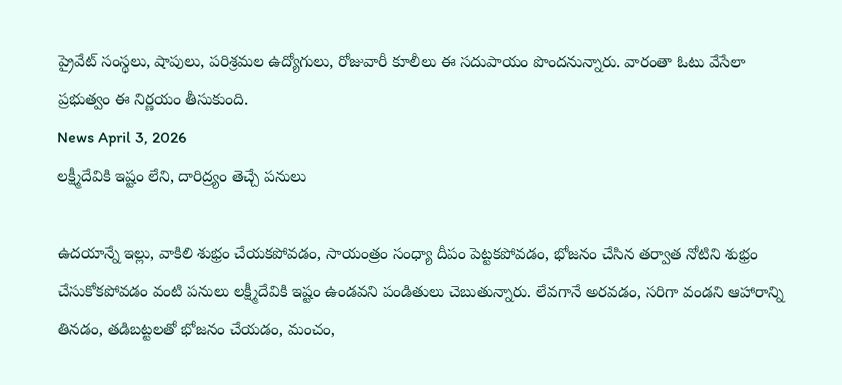ప్రైవేట్ సంస్థలు, షాపులు, పరిశ్రమల ఉద్యోగులు, రోజువారీ కూలీలు ఈ సదుపాయం పొందనున్నారు. వారంతా ఓటు వేసేలా ప్రభుత్వం ఈ నిర్ణయం తీసుకుంది.
News April 3, 2026
లక్ష్మీదేవికి ఇష్టం లేని, దారిద్ర్యం తెచ్చే పనులు

ఉదయాన్నే ఇల్లు, వాకిలి శుభ్రం చేయకపోవడం, సాయంత్రం సంధ్యా దీపం పెట్టకపోవడం, భోజనం చేసిన తర్వాత నోటిని శుభ్రం చేసుకోకపోవడం వంటి పనులు లక్ష్మీదేవికి ఇష్టం ఉండవని పండితులు చెబుతున్నారు. లేవగానే అరవడం, సరిగా వండని ఆహారాన్ని తినడం, తడిబట్టలతో భోజనం చేయడం, మంచం,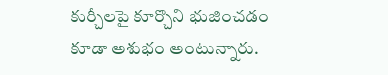కుర్చీలపై కూర్చొని భుజించడం కూడా అశుభం అంటున్నారు.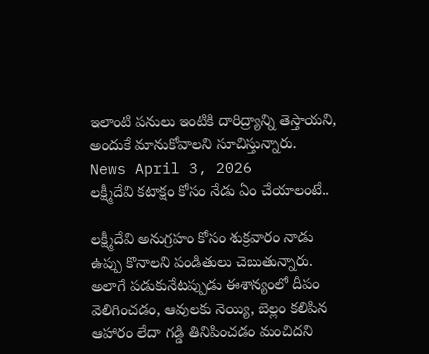ఇలాంటి పనులు ఇంటికి దారిద్ర్యాన్ని తెస్తాయని, అందుకే మానుకోవాలని సూచిస్తున్నారు.
News April 3, 2026
లక్ష్మీదేవి కటాక్షం కోసం నేడు ఏం చేయాలంటే..

లక్ష్మీదేవి అనుగ్రహం కోసం శుక్రవారం నాడు ఉప్పు కొనాలని పండితులు చెబుతున్నారు. అలాగే పడుకునేటప్పుడు ఈశాన్యంలో దీపం వెలిగించడం, ఆవులకు నెయ్యి, బెల్లం కలిపిన ఆహారం లేదా గడ్డి తినిపించడం మంచిదని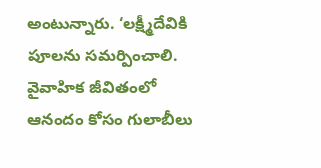అంటున్నారు. ‘లక్ష్మీదేవికి పూలను సమర్పించాలి. వైవాహిక జీవితంలో ఆనందం కోసం గులాబీలు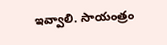ఇవ్వాలి. సాయంత్రం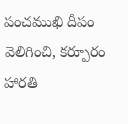పంచముఖి దీపం వెలిగించి, కర్పూరం హారతి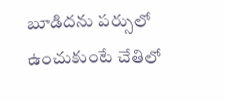బూడిదను పర్సులో ఉంచుకుంటే చేతిలో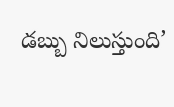డబ్బు నిలుస్తుంది’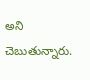అని చెబుతున్నారు.